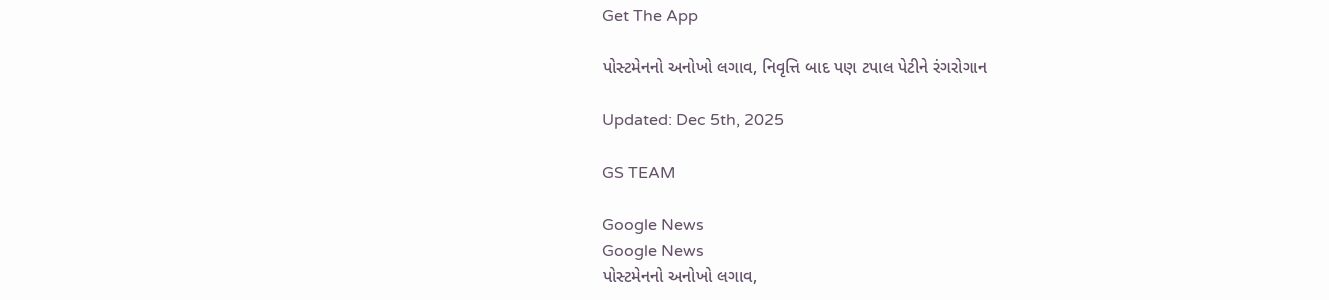Get The App

પોસ્ટમેનનો અનોખો લગાવ, નિવૃત્તિ બાદ પણ ટપાલ પેટીને રંગરોગાન

Updated: Dec 5th, 2025

GS TEAM

Google News
Google News
પોસ્ટમેનનો અનોખો લગાવ,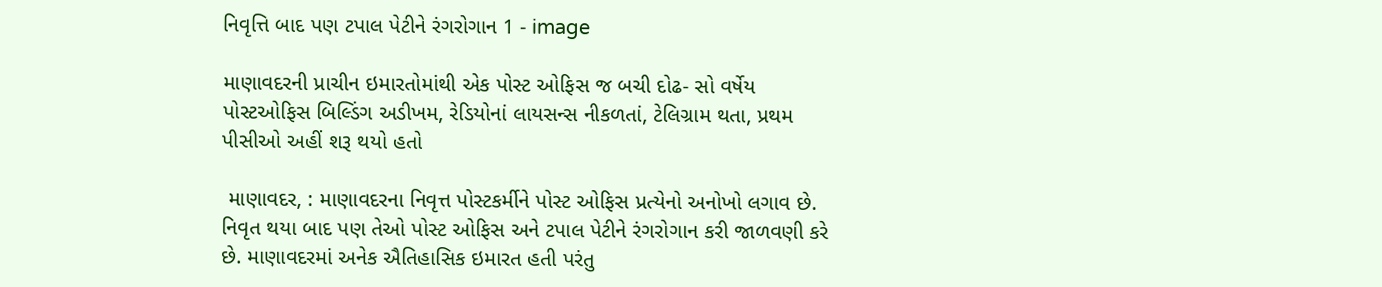નિવૃત્તિ બાદ પણ ટપાલ પેટીને રંગરોગાન 1 - image

માણાવદરની પ્રાચીન ઇમારતોમાંથી એક પોસ્ટ ઓફિસ જ બચી દોઢ- સો વર્ષેય પોસ્ટઓફિસ બિલ્ડિંગ અડીખમ, રેડિયોનાં લાયસન્સ નીકળતાં, ટેલિગ્રામ થતા, પ્રથમ પીસીઓ અહીં શરૂ થયો હતો

 માણાવદર, : માણાવદરના નિવૃત્ત પોસ્ટકર્મીને પોસ્ટ ઓફિસ પ્રત્યેનો અનોખો લગાવ છે. નિવૃત થયા બાદ પણ તેઓ પોસ્ટ ઓફિસ અને ટપાલ પેટીને રંગરોગાન કરી જાળવણી કરે છે. માણાવદરમાં અનેક ઐતિહાસિક ઇમારત હતી પરંતુ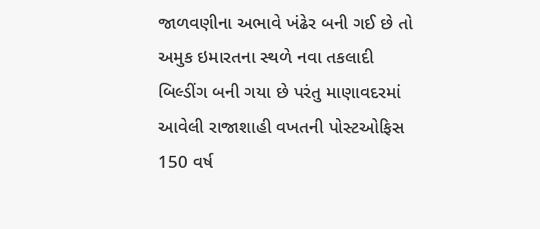જાળવણીના અભાવે ખંઢેર બની ગઈ છે તો અમુક ઇમારતના સ્થળે નવા તકલાદી બિલ્ડીંગ બની ગયા છે પરંતુ માણાવદરમાં આવેલી રાજાશાહી વખતની પોસ્ટઓફિસ 150 વર્ષ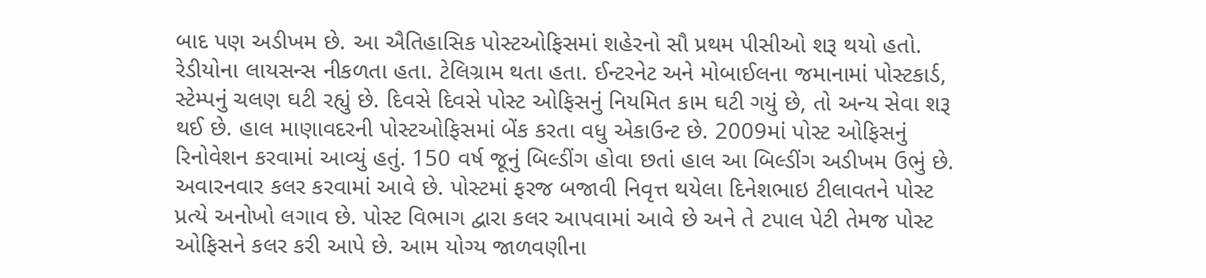બાદ પણ અડીખમ છે. આ ઐતિહાસિક પોસ્ટઓફિસમાં શહેરનો સૌ પ્રથમ પીસીઓ શરૂ થયો હતો. રેડીયોના લાયસન્સ નીકળતા હતા. ટેલિગ્રામ થતા હતા. ઈન્ટરનેટ અને મોબાઈલના જમાનામાં પોસ્ટકાર્ડ, સ્ટેમ્પનું ચલણ ઘટી રહ્યું છે. દિવસે દિવસે પોસ્ટ ઓફિસનું નિયમિત કામ ઘટી ગયું છે, તો અન્ય સેવા શરૂ થઈ છે. હાલ માણાવદરની પોસ્ટઓફિસમાં બેંક કરતા વધુ એકાઉન્ટ છે. 2009માં પોસ્ટ ઓફિસનું રિનોવેશન કરવામાં આવ્યું હતું. 150 વર્ષ જૂનું બિલ્ડીંગ હોવા છતાં હાલ આ બિલ્ડીંગ અડીખમ ઉભું છે. અવારનવાર કલર કરવામાં આવે છે. પોસ્ટમાં ફરજ બજાવી નિવૃત્ત થયેલા દિનેશભાઇ ટીલાવતને પોસ્ટ પ્રત્યે અનોખો લગાવ છે. પોસ્ટ વિભાગ દ્વારા કલર આપવામાં આવે છે અને તે ટપાલ પેટી તેમજ પોસ્ટ ઓફિસને કલર કરી આપે છે. આમ યોગ્ય જાળવણીના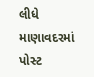લીધે માણાવદરમાં પોસ્ટ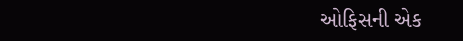ઓફિસની એક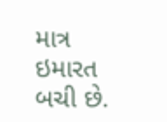માત્ર ઇમારત બચી છે.